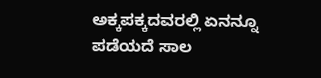ಅಕ್ಕಪಕ್ಕದವರಲ್ಲಿ ಏನನ್ನೂ ಪಡೆಯದೆ ಸಾಲ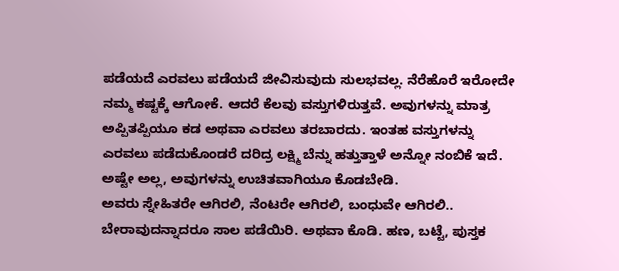ಪಡೆಯದೆ ಎರವಲು ಪಡೆಯದೆ ಜೀವಿಸುವುದು ಸುಲಭವಲ್ಲ. ನೆರೆಹೊರೆ ಇರೋದೇ ನಮ್ಮ ಕಷ್ಟಕ್ಕೆ ಆಗೋಕೆ. ಆದರೆ ಕೆಲವು ವಸ್ತುಗಳಿರುತ್ತವೆ. ಅವುಗಳನ್ನು ಮಾತ್ರ ಅಪ್ಪಿತಪ್ಪಿಯೂ ಕಡ ಅಥವಾ ಎರವಲು ತರಬಾರದು. ಇಂತಹ ವಸ್ತುಗಳನ್ನು ಎರವಲು ಪಡೆದುಕೊಂಡರೆ ದರಿದ್ರ ಲಕ್ಷ್ಮಿ ಬೆನ್ನು ಹತ್ತುತ್ತಾಳೆ ಅನ್ನೋ ನಂಬಿಕೆ ಇದೆ. ಅಷ್ಟೇ ಅಲ್ಲ, ಅವುಗಳನ್ನು ಉಚಿತವಾಗಿಯೂ ಕೊಡಬೇಡಿ.
ಅವರು ಸ್ನೇಹಿತರೇ ಆಗಿರಲಿ, ನೆಂಟರೇ ಆಗಿರಲಿ, ಬಂಧುವೇ ಆಗಿರಲಿ.. ಬೇರಾವುದನ್ನಾದರೂ ಸಾಲ ಪಡೆಯಿರಿ. ಅಥವಾ ಕೊಡಿ. ಹಣ, ಬಟ್ಟೆ, ಪುಸ್ತಕ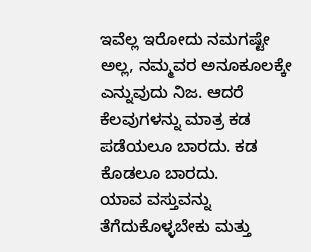ಇವೆಲ್ಲ ಇರೋದು ನಮಗಷ್ಟೇ ಅಲ್ಲ, ನಮ್ಮವರ ಅನೂಕೂಲಕ್ಕೇ ಎನ್ನುವುದು ನಿಜ. ಆದರೆ ಕೆಲವುಗಳನ್ನು ಮಾತ್ರ ಕಡ ಪಡೆಯಲೂ ಬಾರದು. ಕಡ ಕೊಡಲೂ ಬಾರದು.
ಯಾವ ವಸ್ತುವನ್ನು ತೆಗೆದುಕೊಳ್ಳಬೇಕು ಮತ್ತು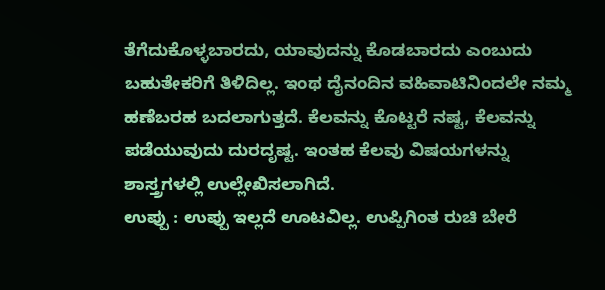ತೆಗೆದುಕೊಳ್ಳಬಾರದು, ಯಾವುದನ್ನು ಕೊಡಬಾರದು ಎಂಬುದು ಬಹುತೇಕರಿಗೆ ತಿಳಿದಿಲ್ಲ. ಇಂಥ ದೈನಂದಿನ ವಹಿವಾಟಿನಿಂದಲೇ ನಮ್ಮ ಹಣೆಬರಹ ಬದಲಾಗುತ್ತದೆ. ಕೆಲವನ್ನು ಕೊಟ್ಟರೆ ನಷ್ಟ, ಕೆಲವನ್ನು ಪಡೆಯುವುದು ದುರದೃಷ್ಟ. ಇಂತಹ ಕೆಲವು ವಿಷಯಗಳನ್ನು ಶಾಸ್ತ್ರಗಳಲ್ಲಿ ಉಲ್ಲೇಖಿಸಲಾಗಿದೆ.
ಉಪ್ಪು : ಉಪ್ಪು ಇಲ್ಲದೆ ಊಟವಿಲ್ಲ. ಉಪ್ಪಿಗಿಂತ ರುಚಿ ಬೇರೆ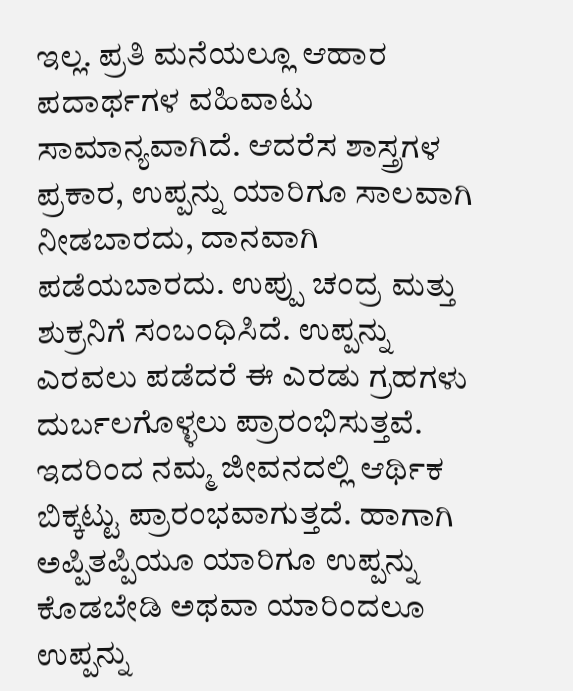ಇಲ್ಲ. ಪ್ರತಿ ಮನೆಯಲ್ಲೂ ಆಹಾರ ಪದಾರ್ಥಗಳ ವಹಿವಾಟು ಸಾಮಾನ್ಯವಾಗಿದೆ. ಆದರೆಸ ಶಾಸ್ತ್ರಗಳ ಪ್ರಕಾರ, ಉಪ್ಪನ್ನು ಯಾರಿಗೂ ಸಾಲವಾಗಿ ನೀಡಬಾರದು, ದಾನವಾಗಿ ಪಡೆಯಬಾರದು. ಉಪ್ಪು ಚಂದ್ರ ಮತ್ತು ಶುಕ್ರನಿಗೆ ಸಂಬಂಧಿಸಿದೆ. ಉಪ್ಪನ್ನು ಎರವಲು ಪಡೆದರೆ ಈ ಎರಡು ಗ್ರಹಗಳು ದುರ್ಬಲಗೊಳ್ಳಲು ಪ್ರಾರಂಭಿಸುತ್ತವೆ. ಇದರಿಂದ ನಮ್ಮ ಜೀವನದಲ್ಲಿ ಆರ್ಥಿಕ ಬಿಕ್ಕಟ್ಟು ಪ್ರಾರಂಭವಾಗುತ್ತದೆ. ಹಾಗಾಗಿ ಅಪ್ಪಿತಪ್ಪಿಯೂ ಯಾರಿಗೂ ಉಪ್ಪನ್ನು ಕೊಡಬೇಡಿ ಅಥವಾ ಯಾರಿಂದಲೂ ಉಪ್ಪನ್ನು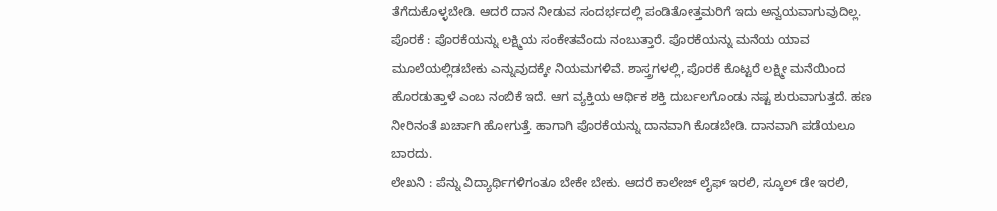ತೆಗೆದುಕೊಳ್ಳಬೇಡಿ. ಆದರೆ ದಾನ ನೀಡುವ ಸಂದರ್ಭದಲ್ಲಿ ಪಂಡಿತೋತ್ತಮರಿಗೆ ಇದು ಅನ್ವಯವಾಗುವುದಿಲ್ಲ.
ಪೊರಕೆ : ಪೊರಕೆಯನ್ನು ಲಕ್ಷ್ಮಿಯ ಸಂಕೇತವೆಂದು ನಂಬುತ್ತಾರೆ. ಪೊರಕೆಯನ್ನು ಮನೆಯ ಯಾವ ಮೂಲೆಯಲ್ಲಿಡಬೇಕು ಎನ್ನುವುದಕ್ಕೇ ನಿಯಮಗಳಿವೆ. ಶಾಸ್ತ್ರಗಳಲ್ಲಿ, ಪೊರಕೆ ಕೊಟ್ಟರೆ ಲಕ್ಷ್ಮೀ ಮನೆಯಿಂದ ಹೊರಡುತ್ತಾಳೆ ಎಂಬ ನಂಬಿಕೆ ಇದೆ. ಆಗ ವ್ಯಕ್ತಿಯ ಆರ್ಥಿಕ ಶಕ್ತಿ ದುರ್ಬಲಗೊಂಡು ನಷ್ಟ ಶುರುವಾಗುತ್ತದೆ. ಹಣ ನೀರಿನಂತೆ ಖರ್ಚಾಗಿ ಹೋಗುತ್ತೆ. ಹಾಗಾಗಿ ಪೊರಕೆಯನ್ನು ದಾನವಾಗಿ ಕೊಡಬೇಡಿ. ದಾನವಾಗಿ ಪಡೆಯಲೂ ಬಾರದು.
ಲೇಖನಿ : ಪೆನ್ನು ವಿದ್ಯಾರ್ಥಿಗಳಿಗಂತೂ ಬೇಕೇ ಬೇಕು. ಆದರೆ ಕಾಲೇಜ್ ಲೈಫ್ ಇರಲಿ, ಸ್ಕೂಲ್ ಡೇ ಇರಲಿ,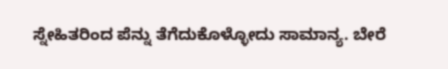ಸ್ನೇಹಿತರಿಂದ ಪೆನ್ನು ತೆಗೆದುಕೊಳ್ಳೋದು ಸಾಮಾನ್ಯ. ಬೇರೆ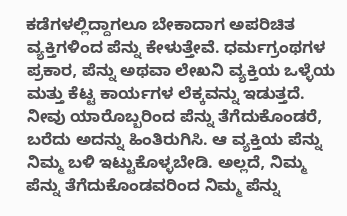ಕಡೆಗಳಲ್ಲಿದ್ದಾಗಲೂ ಬೇಕಾದಾಗ ಅಪರಿಚಿತ ವ್ಯಕ್ತಿಗಳಿಂದ ಪೆನ್ನು ಕೇಳುತ್ತೇವೆ. ಧರ್ಮಗ್ರಂಥಗಳ ಪ್ರಕಾರ, ಪೆನ್ನು ಅಥವಾ ಲೇಖನಿ ವ್ಯಕ್ತಿಯ ಒಳ್ಳೆಯ ಮತ್ತು ಕೆಟ್ಟ ಕಾರ್ಯಗಳ ಲೆಕ್ಕವನ್ನು ಇಡುತ್ತದೆ. ನೀವು ಯಾರೊಬ್ಬರಿಂದ ಪೆನ್ನು ತೆಗೆದುಕೊಂಡರೆ, ಬರೆದು ಅದನ್ನು ಹಿಂತಿರುಗಿಸಿ. ಆ ವ್ಯಕ್ತಿಯ ಪೆನ್ನು ನಿಮ್ಮ ಬಳಿ ಇಟ್ಟುಕೊಳ್ಳಬೇಡಿ. ಅಲ್ಲದೆ, ನಿಮ್ಮ ಪೆನ್ನು ತೆಗೆದುಕೊಂಡವರಿಂದ ನಿಮ್ಮ ಪೆನ್ನು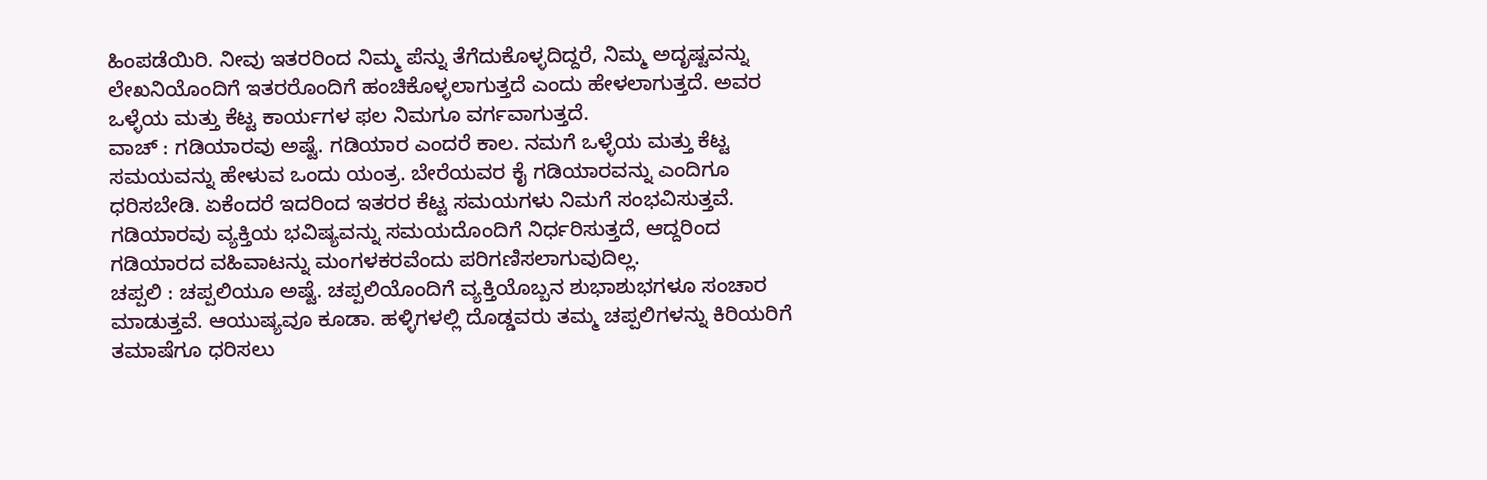ಹಿಂಪಡೆಯಿರಿ. ನೀವು ಇತರರಿಂದ ನಿಮ್ಮ ಪೆನ್ನು ತೆಗೆದುಕೊಳ್ಳದಿದ್ದರೆ, ನಿಮ್ಮ ಅದೃಷ್ಟವನ್ನು ಲೇಖನಿಯೊಂದಿಗೆ ಇತರರೊಂದಿಗೆ ಹಂಚಿಕೊಳ್ಳಲಾಗುತ್ತದೆ ಎಂದು ಹೇಳಲಾಗುತ್ತದೆ. ಅವರ ಒಳ್ಳೆಯ ಮತ್ತು ಕೆಟ್ಟ ಕಾರ್ಯಗಳ ಫಲ ನಿಮಗೂ ವರ್ಗವಾಗುತ್ತದೆ.
ವಾಚ್ : ಗಡಿಯಾರವು ಅಷ್ಟೆ. ಗಡಿಯಾರ ಎಂದರೆ ಕಾಲ. ನಮಗೆ ಒಳ್ಳೆಯ ಮತ್ತು ಕೆಟ್ಟ ಸಮಯವನ್ನು ಹೇಳುವ ಒಂದು ಯಂತ್ರ. ಬೇರೆಯವರ ಕೈ ಗಡಿಯಾರವನ್ನು ಎಂದಿಗೂ ಧರಿಸಬೇಡಿ. ಏಕೆಂದರೆ ಇದರಿಂದ ಇತರರ ಕೆಟ್ಟ ಸಮಯಗಳು ನಿಮಗೆ ಸಂಭವಿಸುತ್ತವೆ. ಗಡಿಯಾರವು ವ್ಯಕ್ತಿಯ ಭವಿಷ್ಯವನ್ನು ಸಮಯದೊಂದಿಗೆ ನಿರ್ಧರಿಸುತ್ತದೆ, ಆದ್ದರಿಂದ ಗಡಿಯಾರದ ವಹಿವಾಟನ್ನು ಮಂಗಳಕರವೆಂದು ಪರಿಗಣಿಸಲಾಗುವುದಿಲ್ಲ.
ಚಪ್ಪಲಿ : ಚಪ್ಪಲಿಯೂ ಅಷ್ಟೆ. ಚಪ್ಪಲಿಯೊಂದಿಗೆ ವ್ಯಕ್ತಿಯೊಬ್ಬನ ಶುಭಾಶುಭಗಳೂ ಸಂಚಾರ ಮಾಡುತ್ತವೆ. ಆಯುಷ್ಯವೂ ಕೂಡಾ. ಹಳ್ಳಿಗಳಲ್ಲಿ ದೊಡ್ಡವರು ತಮ್ಮ ಚಪ್ಪಲಿಗಳನ್ನು ಕಿರಿಯರಿಗೆ ತಮಾಷೆಗೂ ಧರಿಸಲು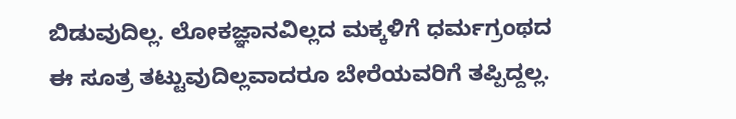ಬಿಡುವುದಿಲ್ಲ. ಲೋಕಜ್ಞಾನವಿಲ್ಲದ ಮಕ್ಕಳಿಗೆ ಧರ್ಮಗ್ರಂಥದ ಈ ಸೂತ್ರ ತಟ್ಟುವುದಿಲ್ಲವಾದರೂ ಬೇರೆಯವರಿಗೆ ತಪ್ಪಿದ್ದಲ್ಲ.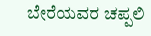ಬೇರೆಯವರ ಚಪ್ಪಲಿ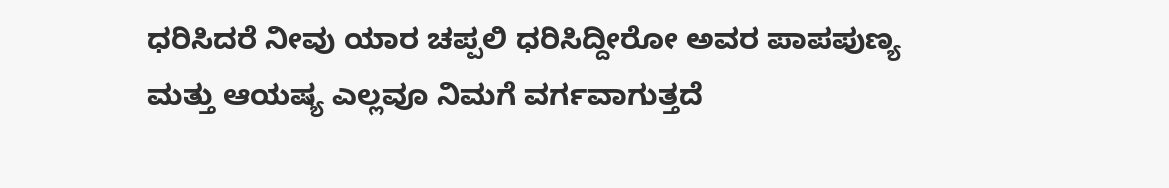ಧರಿಸಿದರೆ ನೀವು ಯಾರ ಚಪ್ಪಲಿ ಧರಿಸಿದ್ದೀರೋ ಅವರ ಪಾಪಪುಣ್ಯ ಮತ್ತು ಆಯಷ್ಯ ಎಲ್ಲವೂ ನಿಮಗೆ ವರ್ಗವಾಗುತ್ತದೆ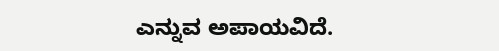ಎನ್ನುವ ಅಪಾಯವಿದೆ.